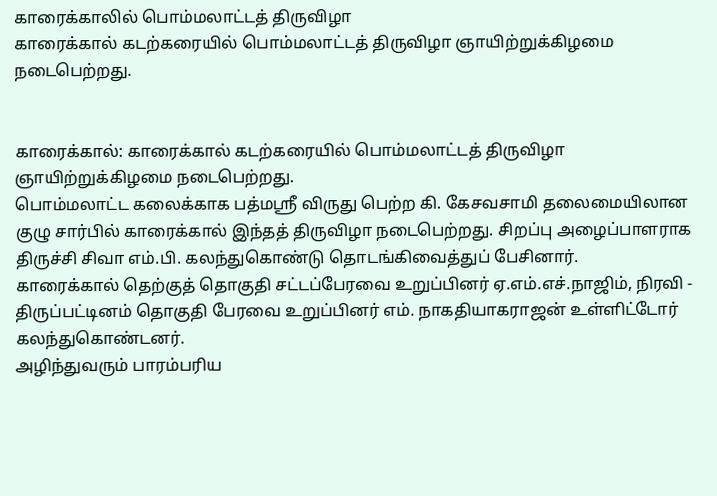காரைக்காலில் பொம்மலாட்டத் திருவிழா
காரைக்கால் கடற்கரையில் பொம்மலாட்டத் திருவிழா ஞாயிற்றுக்கிழமை நடைபெற்றது.


காரைக்கால்: காரைக்கால் கடற்கரையில் பொம்மலாட்டத் திருவிழா ஞாயிற்றுக்கிழமை நடைபெற்றது.
பொம்மலாட்ட கலைக்காக பத்மஸ்ரீ விருது பெற்ற கி. கேசவசாமி தலைமையிலான குழு சார்பில் காரைக்கால் இந்தத் திருவிழா நடைபெற்றது. சிறப்பு அழைப்பாளராக திருச்சி சிவா எம்.பி. கலந்துகொண்டு தொடங்கிவைத்துப் பேசினார்.
காரைக்கால் தெற்குத் தொகுதி சட்டப்பேரவை உறுப்பினர் ஏ.எம்.எச்.நாஜிம், நிரவி - திருப்பட்டினம் தொகுதி பேரவை உறுப்பினர் எம். நாகதியாகராஜன் உள்ளிட்டோர் கலந்துகொண்டனர்.
அழிந்துவரும் பாரம்பரிய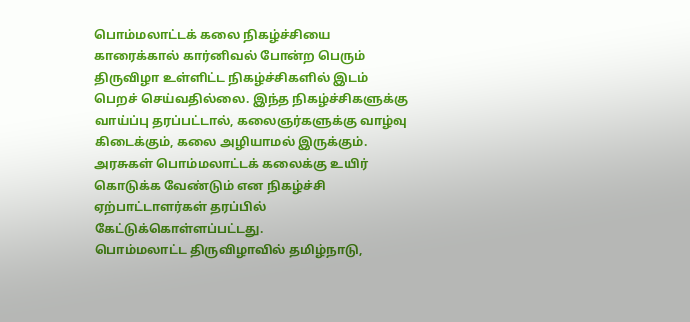பொம்மலாட்டக் கலை நிகழ்ச்சியை காரைக்கால் கார்னிவல் போன்ற பெரும் திருவிழா உள்ளிட்ட நிகழ்ச்சிகளில் இடம் பெறச் செய்வதில்லை. இந்த நிகழ்ச்சிகளுக்கு வாய்ப்பு தரப்பட்டால், கலைஞர்களுக்கு வாழ்வு கிடைக்கும், கலை அழியாமல் இருக்கும். அரசுகள் பொம்மலாட்டக் கலைக்கு உயிர் கொடுக்க வேண்டும் என நிகழ்ச்சி ஏற்பாட்டாளர்கள் தரப்பில் கேட்டுக்கொள்ளப்பட்டது.
பொம்மலாட்ட திருவிழாவில் தமிழ்நாடு,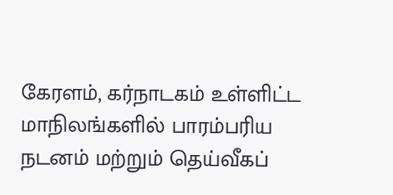கேரளம், கர்நாடகம் உள்ளிட்ட மாநிலங்களில் பாரம்பரிய நடனம் மற்றும் தெய்வீகப்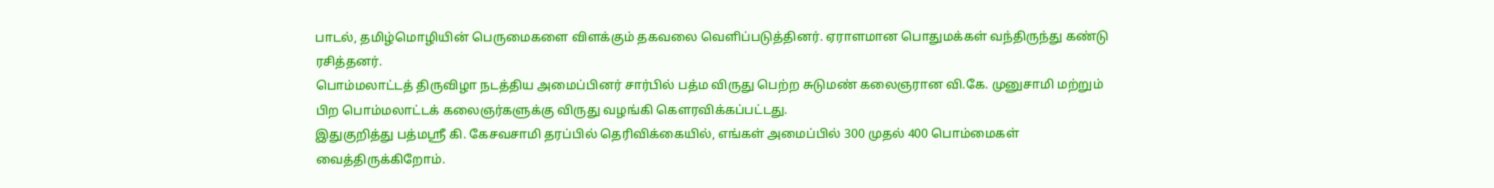பாடல், தமிழ்மொழியின் பெருமைகளை விளக்கும் தகவலை வெளிப்படுத்தினர். ஏராளமான பொதுமக்கள் வந்திருந்து கண்டு ரசித்தனர்.
பொம்மலாட்டத் திருவிழா நடத்திய அமைப்பினர் சார்பில் பத்ம விருது பெற்ற சுடுமண் கலைஞரான வி.கே. முனுசாமி மற்றும் பிற பொம்மலாட்டக் கலைஞர்களுக்கு விருது வழங்கி கெளரவிக்கப்பட்டது.
இதுகுறித்து பத்மஸ்ரீ கி. கேசவசாமி தரப்பில் தெரிவிக்கையில், எங்கள் அமைப்பில் 300 முதல் 400 பொம்மைகள் வைத்திருக்கிறோம்.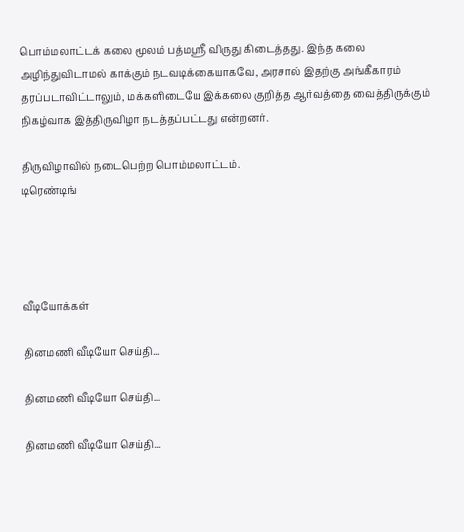பொம்மலாட்டக் கலை மூலம் பத்மஸ்ரீ விருது கிடைத்தது. இந்த கலை அழிந்துவிடாமல் காக்கும் நடவடிக்கையாகவே, அரசால் இதற்கு அங்கீகாரம் தரப்படாவிட்டாலும், மக்களிடையே இக்கலை குறித்த ஆர்வத்தை வைத்திருக்கும் நிகழ்வாக இத்திருவிழா நடத்தப்பட்டது என்றனர்.

திருவிழாவில் நடைபெற்ற பொம்மலாட்டம்.
டிரெண்டிங்




வீடியோக்கள்

தினமணி வீடியோ செய்தி...

தினமணி வீடியோ செய்தி...

தினமணி வீடியோ செய்தி...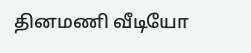தினமணி வீடியோ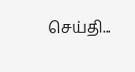செய்தி...